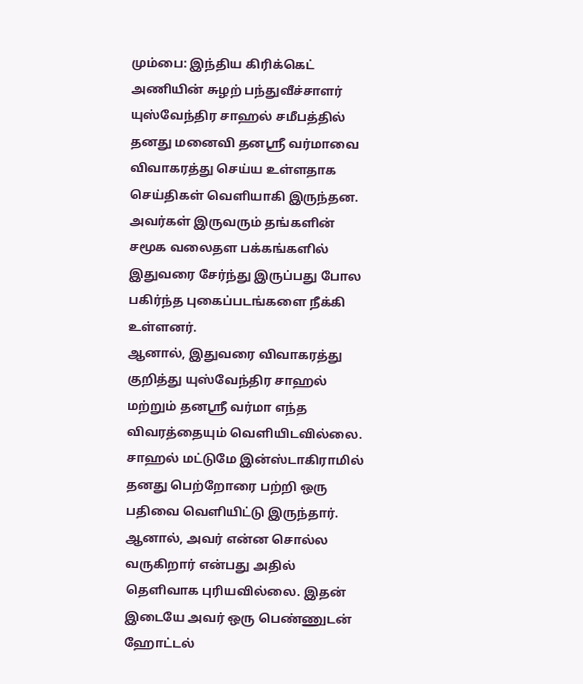மும்பை: இந்திய கிரிக்கெட் அணியின் சுழற் பந்துவீச்சாளர் யுஸ்வேந்திர சாஹல் சமீபத்தில் தனது மனைவி தனஸ்ரீ வர்மாவை விவாகரத்து செய்ய உள்ளதாக செய்திகள் வெளியாகி இருந்தன. அவர்கள் இருவரும் தங்களின் சமூக வலைதள பக்கங்களில் இதுவரை சேர்ந்து இருப்பது போல பகிர்ந்த புகைப்படங்களை நீக்கி உள்ளனர்.
ஆனால், இதுவரை விவாகரத்து குறித்து யுஸ்வேந்திர சாஹல் மற்றும் தனஸ்ரீ வர்மா எந்த விவரத்தையும் வெளியிடவில்லை. சாஹல் மட்டுமே இன்ஸ்டாகிராமில் தனது பெற்றோரை பற்றி ஒரு பதிவை வெளியிட்டு இருந்தார். ஆனால், அவர் என்ன சொல்ல வருகிறார் என்பது அதில் தெளிவாக புரியவில்லை. இதன் இடையே அவர் ஒரு பெண்ணுடன் ஹோட்டல்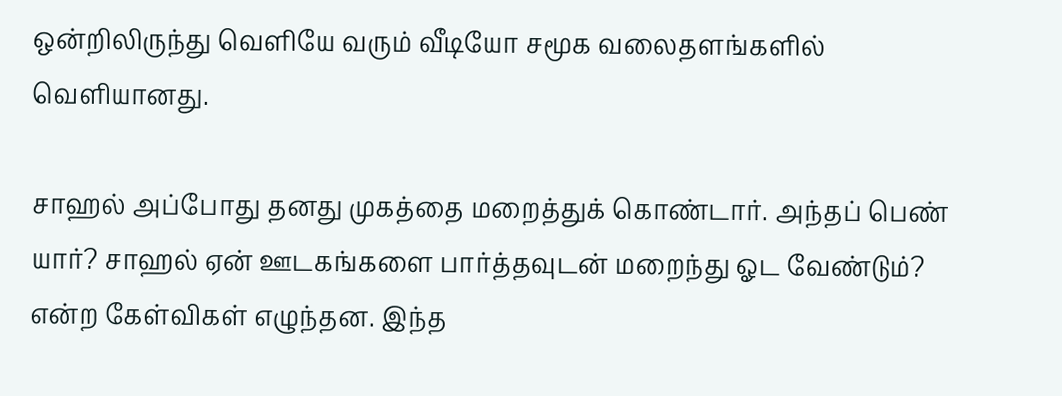ஒன்றிலிருந்து வெளியே வரும் வீடியோ சமூக வலைதளங்களில் வெளியானது.

சாஹல் அப்போது தனது முகத்தை மறைத்துக் கொண்டார். அந்தப் பெண் யார்? சாஹல் ஏன் ஊடகங்களை பார்த்தவுடன் மறைந்து ஓட வேண்டும்? என்ற கேள்விகள் எழுந்தன. இந்த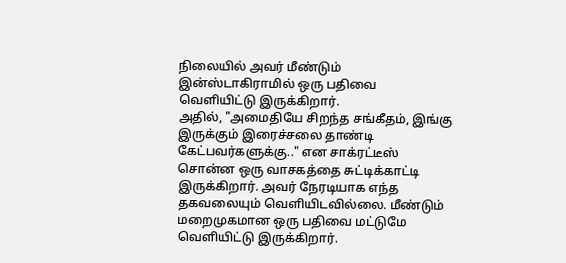நிலையில் அவர் மீண்டும் இன்ஸ்டாகிராமில் ஒரு பதிவை வெளியிட்டு இருக்கிறார்.
அதில், "அமைதியே சிறந்த சங்கீதம், இங்கு இருக்கும் இரைச்சலை தாண்டி கேட்பவர்களுக்கு.." என சாக்ரட்டீஸ் சொன்ன ஒரு வாசகத்தை சுட்டிக்காட்டி இருக்கிறார். அவர் நேரடியாக எந்த தகவலையும் வெளியிடவில்லை. மீண்டும் மறைமுகமான ஒரு பதிவை மட்டுமே வெளியிட்டு இருக்கிறார்.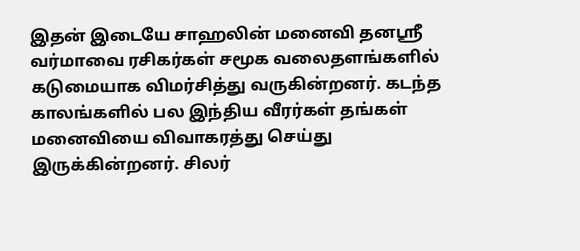இதன் இடையே சாஹலின் மனைவி தனஸ்ரீ வர்மாவை ரசிகர்கள் சமூக வலைதளங்களில் கடுமையாக விமர்சித்து வருகின்றனர். கடந்த காலங்களில் பல இந்திய வீரர்கள் தங்கள் மனைவியை விவாகரத்து செய்து இருக்கின்றனர். சிலர்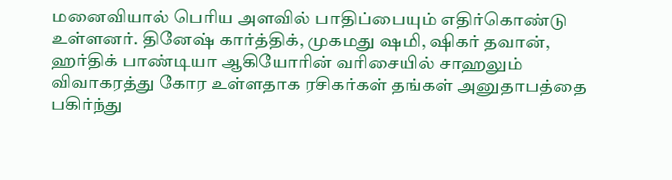மனைவியால் பெரிய அளவில் பாதிப்பையும் எதிர்கொண்டு உள்ளனர். தினேஷ் கார்த்திக், முகமது ஷமி, ஷிகர் தவான், ஹர்திக் பாண்டியா ஆகியோரின் வரிசையில் சாஹலும் விவாகரத்து கோர உள்ளதாக ரசிகர்கள் தங்கள் அனுதாபத்தை பகிர்ந்து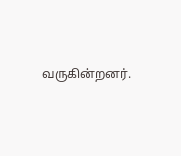வருகின்றனர்.